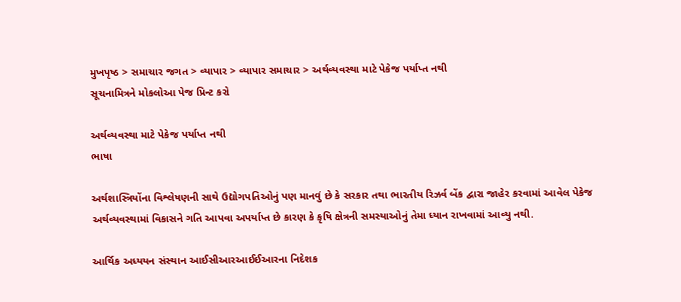મુખપૃષ્ઠ > સમાચાર જગત > વ્યાપાર > વ્યાપાર સમાચાર > અર્થવ્યવસ્થા માટે પેકેજ પર્યાપ્ત નથી
સૂચનામિત્રને મોકલોઆ પેજ પ્રિન્ટ કરો

અર્થવ્યવસ્થા માટે પેકેજ પર્યાપ્ત નથી
ભાષા

અર્થશાસ્ત્રિયોંના વિશ્લેષણની સાથે ઉદ્યોગપતિઓનું પણ માનવું છે કે સરકાર તથા ભારતીય રિઝર્વ બેંક દ્વારા જાહેર કરવામાં આવેલ પેકેજ અર્થવ્યવસ્થામાં વિકાસને ગતિ આપવા અપર્યાપ્ત છે કારણ કે કૃષિ ક્ષેત્રની સમસ્યાઓનું તેમા ધ્યાન રાખવામાં આવ્યુ નથી.

આર્થિક અધ્યયન સંસ્થાન આઈસીઆરઆઈઈઆરના નિદેશક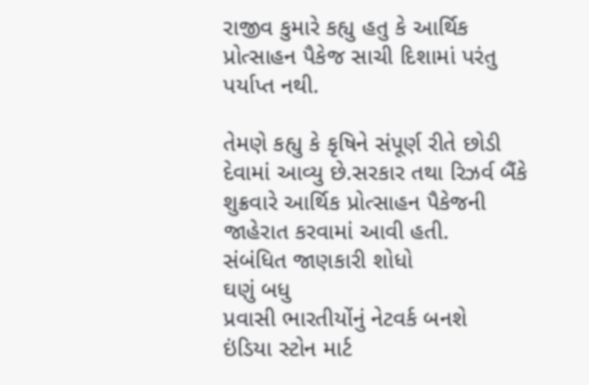રાજીવ કુમારે કહ્યુ હતુ કે આર્થિક પ્રોત્સાહન પૈકેજ સાચી દિશામાં પરંતુ પર્યાપ્ત નથી.

તેમણે કહ્યુ કે કૃષિને સંપૂર્ણ રીતે છોડી દેવામાં આવ્યુ છે.સરકાર તથા રિઝર્વ બૈંકે શુક્રવારે આર્થિક પ્રોત્સાહન પૈકેજની જાહેરાત કરવામાં આવી હતી.
સંબંધિત જાણકારી શોધો
ઘણું બધુ
પ્રવાસી ભારતીયોંનું નેટવર્ક બનશે
ઇંડિયા સ્ટોન માર્ટ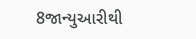8જાન્યુઆરીથી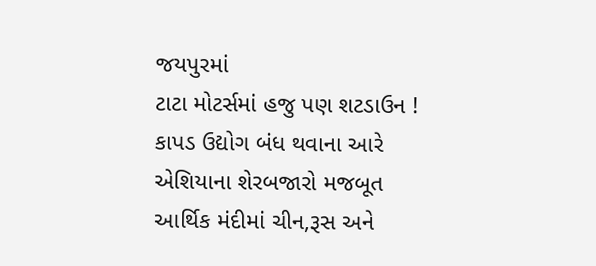જયપુરમાં
ટાટા મોટર્સમાં હજુ પણ શટડાઉન !
કાપડ ઉદ્યોગ બંધ થવાના આરે
એશિયાના શેરબજારો મજબૂત
આર્થિક મંદીમાં ચીન,રૂસ અને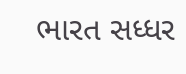ભારત સધ્ધર